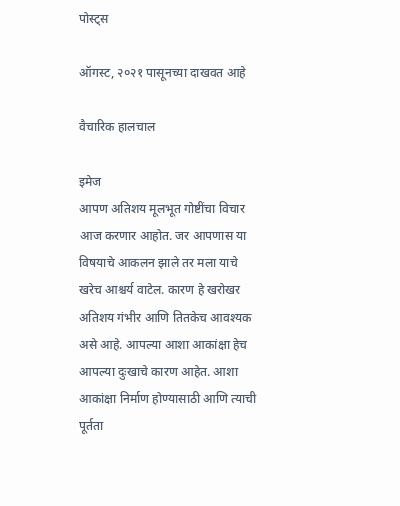पोस्ट्स

ऑगस्ट, २०२१ पासूनच्या दाखवत आहे

वैचारिक हालचाल

इमेज
आपण अतिशय मूलभूत गोष्टींचा विचार आज करणार आहोत. जर आपणास या विषयाचे आकलन झाले तर मला याचे खरेच आश्चर्य वाटेल. कारण हे खरोखर अतिशय गंभीर आणि तितकेच आवश्यक असे आहे. आपल्या आशा आकांक्षा हेच आपल्या दुःखाचे कारण आहेत. आशा आकांक्षा निर्माण होण्यासाठी आणि त्याची पूर्तता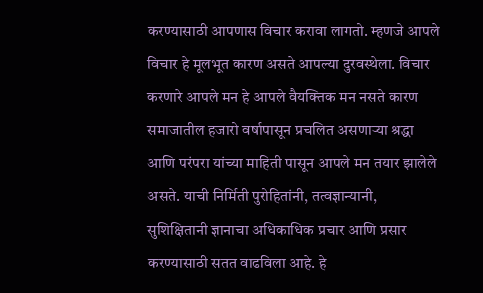करण्यासाठी आपणास विचार करावा लागतो. म्हणजे आपले विचार हे मूलभूत कारण असते आपल्या दुरवस्थेला. विचार करणारे आपले मन हे आपले वैयक्तिक मन नसते कारण समाजातील हजारो वर्षापासून प्रचलित असणाऱ्या श्रद्धा आणि परंपरा यांच्या माहिती पासून आपले मन तयार झालेले असते. याची निर्मिती पुरोहितांनी, तत्वज्ञान्यानी, सुशिक्षितानी ज्ञानाचा अधिकाधिक प्रचार आणि प्रसार करण्यासाठी सतत वाढविला आहे. हे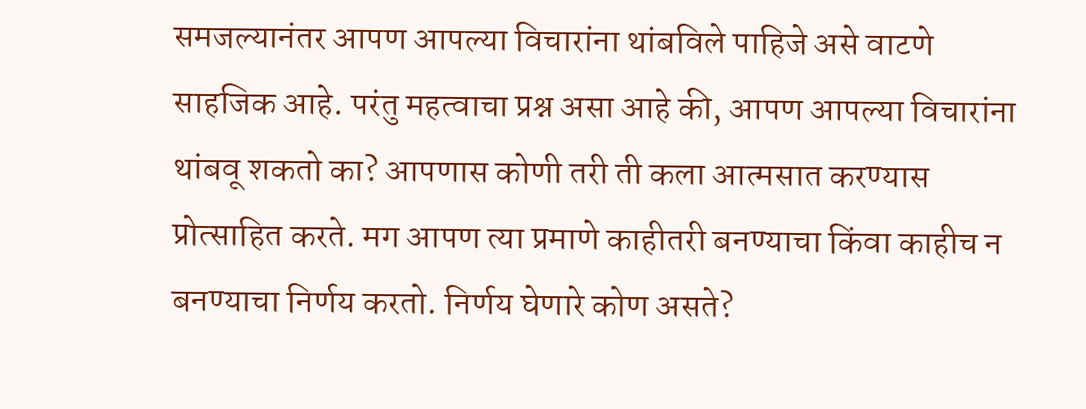समजल्यानंतर आपण आपल्या विचारांना थांबविले पाहिजे असे वाटणे साहजिक आहे. परंतु महत्वाचा प्रश्न असा आहे की, आपण आपल्या विचारांना थांबवू शकतो का? आपणास कोणी तरी ती कला आत्मसात करण्यास प्रोत्साहित करते. मग आपण त्या प्रमाणे काहीतरी बनण्याचा किंवा काहीच न बनण्याचा निर्णय करतो. निर्णय घेणारे कोण असते?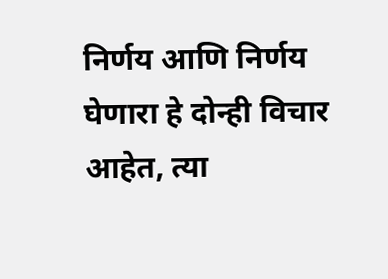निर्णय आणि निर्णय घेणारा हे दोन्ही विचार आहेत, त्या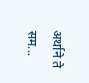अर्थाने ते सम...